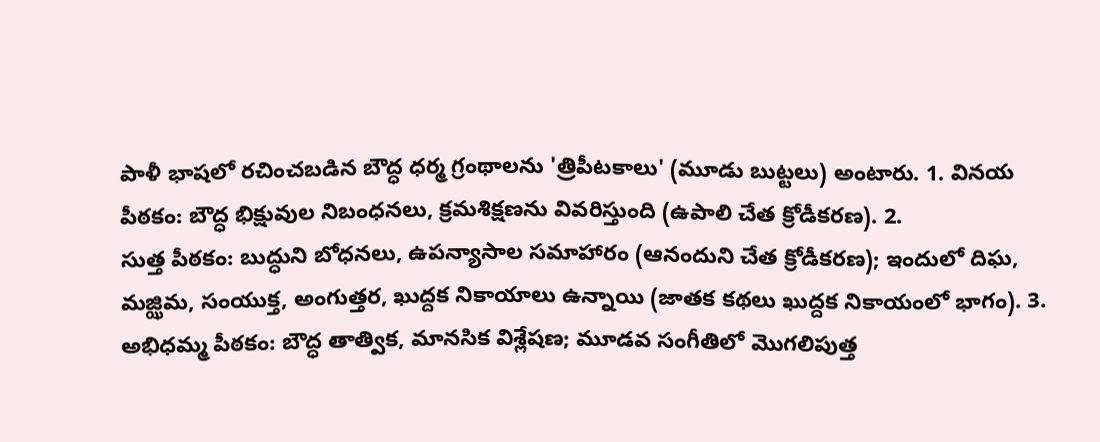పాళీ భాషలో రచించబడిన బౌద్ధ ధర్మ గ్రంథాలను 'త్రిపీటకాలు' (మూడు బుట్టలు) అంటారు. 1. వినయ పీఠకం: బౌద్ధ భిక్షువుల నిబంధనలు, క్రమశిక్షణను వివరిస్తుంది (ఉపాలి చేత క్రోడీకరణ). 2.
సుత్త పీఠకం: బుద్ధుని బోధనలు, ఉపన్యాసాల సమాహారం (ఆనందుని చేత క్రోడీకరణ); ఇందులో దిఘ, మజ్ఝిమ, సంయుక్త, అంగుత్తర, ఖుద్దక నికాయాలు ఉన్నాయి (జాతక కథలు ఖుద్దక నికాయంలో భాగం). 3.
అభిధమ్మ పీఠకం: బౌద్ధ తాత్విక, మానసిక విశ్లేషణ; మూడవ సంగీతిలో మొగలిపుత్త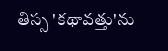తిస్స 'కథావత్తు'ను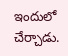ఇందులో చేర్చాడు.